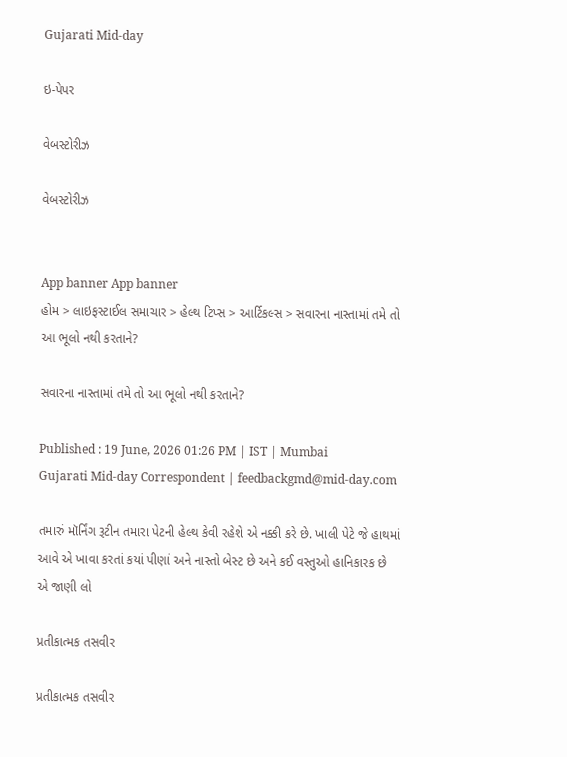Gujarati Mid-day

ઇ-પેપર

વેબસ્ટોરીઝ

વેબસ્ટોરીઝ


App banner App banner
હોમ > લાઇફસ્ટાઈલ સમાચાર > હેલ્થ ટિપ્સ > આર્ટિકલ્સ > સવારના નાસ્તામાં તમે તો આ ભૂલો નથી કરતાને?

સવારના નાસ્તામાં તમે તો આ ભૂલો નથી કરતાને?

Published : 19 June, 2026 01:26 PM | IST | Mumbai
Gujarati Mid-day Correspondent | feedbackgmd@mid-day.com

તમારું મૉર્નિંગ રૂટીન તમારા પેટની હેલ્થ કેવી રહેશે એ નક્કી કરે છે. ખાલી પેટે જે હાથમાં આવે એ ખાવા કરતાં કયાં પીણાં અને નાસ્તો બેસ્ટ છે અને કઈ વસ્તુઓ હાનિકારક છે એ જાણી લો

પ્રતીકાત્મક તસવીર

પ્રતીકાત્મક તસવીર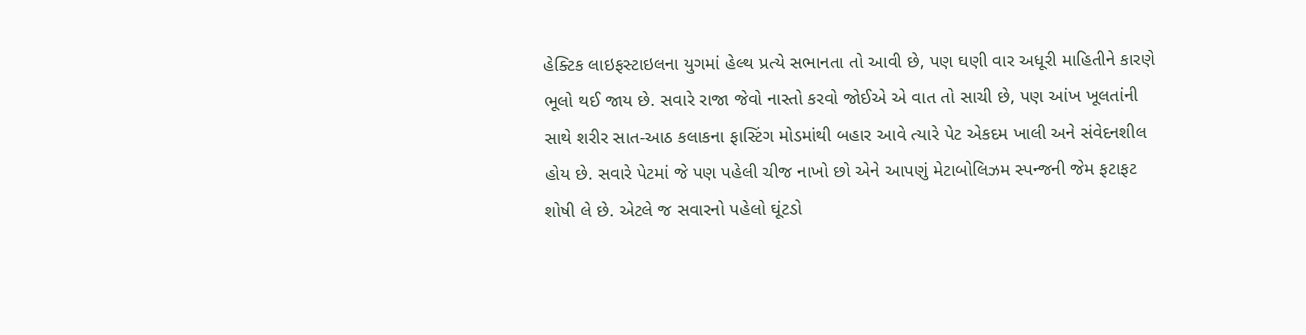હેક્ટિક લાઇફસ્ટાઇલના યુગમાં હેલ્થ પ્રત્યે સભાનતા તો આવી છે, પણ ઘણી વાર અધૂરી માહિતીને કારણે ભૂલો થઈ જાય છે. સવારે રાજા જેવો નાસ્તો કરવો જોઈએ એ વાત તો સાચી છે, પણ આંખ ખૂલતાંની સાથે શરીર સાત-આઠ કલાકના ફાસ્ટિંગ મોડમાંથી બહાર આવે ત્યારે પેટ એકદમ ખાલી અને સંવેદનશીલ હોય છે. સવારે પેટમાં જે પણ પહેલી ચીજ નાખો છો એને આપણું મેટાબોલિઝમ સ્પન્જની જેમ ફટાફટ શોષી લે છે. એટલે જ સવારનો પહેલો ઘૂંટડો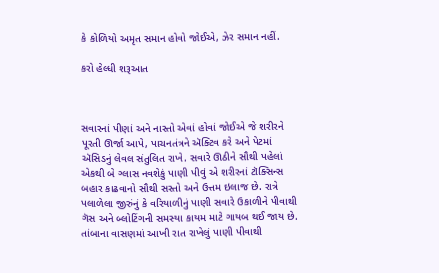કે કોળિયો અમૃત સમાન હોવો જોઈએ, ઝેર સમાન નહીં.

કરો હેલ્ધી શરૂઆત



સવારનાં પીણાં અને નાસ્તો એવાં હોવાં જોઈએ જે શરીરને પૂરતી ઊર્જા આપે, પાચનતંત્રને ઍક્ટિવ કરે અને પેટમાં ઍસિડનું લેવલ સંતુલિત રાખે. સવારે ઊઠીને સૌથી પહેલાં એકથી બે ગ્લાસ નવશેકું પાણી પીવું એ શરીરનાં ટૉક્સિન્સ બહાર કાઢવાનો સૌથી સસ્તો અને ઉત્તમ ઇલાજ છે. રાત્રે પલાળેલા જીરુંનું કે વરિયાળીનું પાણી સવારે ઉકાળીને પીવાથી ગૅસ અને બ્લોટિંગની સમસ્યા કાયમ માટે ગાયબ થઈ જાય છે. તાંબાના વાસણમાં આખી રાત રાખેલું પાણી પીવાથી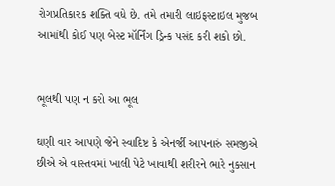રોગપ્રતિકારક શક્તિ વધે છે. તમે તમારી લાઇફસ્ટાઇલ મુજબ આમાંથી કોઈ પણ બેસ્ટ મૉર્નિંગ ડ્રિન્ક પસંદ કરી શકો છો.


ભૂલથી પણ ન કરો આ ભૂલ

ઘણી વાર આપણે જેને સ્વાદિષ્ટ કે એનર્જી આપનારું સમજીએ છીએ એ વાસ્તવમાં ખાલી પેટે ખાવાથી શરીરને ભારે નુકસાન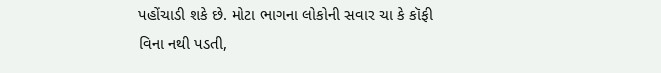પહોંચાડી શકે છે. મોટા ભાગના લોકોની સવાર ચા કે કૉફી વિના નથી પડતી,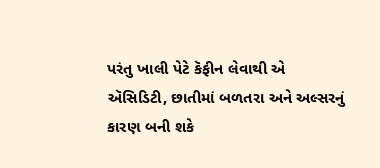પરંતુ ખાલી પેટે કૅફીન લેવાથી એ ઍસિડિટી, છાતીમાં બળતરા અને અલ્સરનું કારણ બની શકે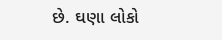છે. ઘણા લોકો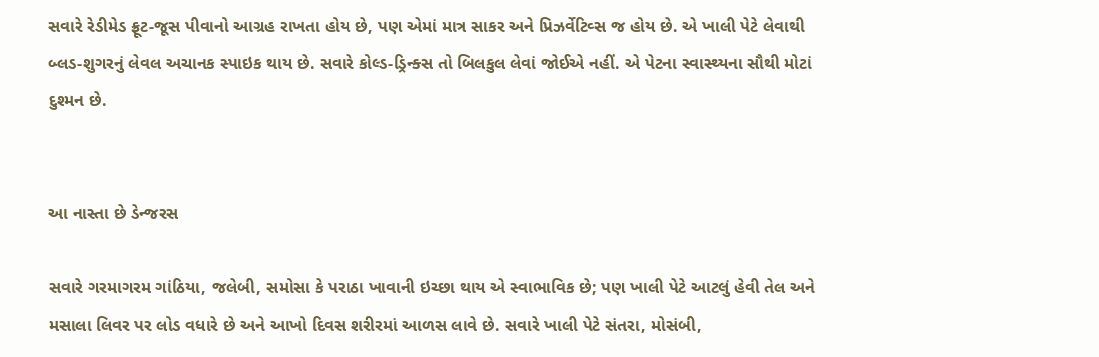સવારે રેડીમેડ ફ્રૂટ-જૂસ પીવાનો આગ્રહ રાખતા હોય છે, પણ એમાં માત્ર સાકર અને પ્રિઝર્વેટિવ્સ જ હોય છે. એ ખાલી પેટે લેવાથી બ્લડ-શુગરનું લેવલ અચાનક સ્પાઇક થાય છે. સવારે કોલ્ડ-ડ્રિન્ક્સ તો બિલકુલ લેવાં જોઈએ નહીં. એ પેટના સ્વાસ્થ્યના સૌથી મોટાં દુશ્મન છે.


આ નાસ્તા છે ડેન્જરસ

સવારે ગરમાગરમ ગાંઠિયા, જલેબી, સમોસા કે પરાઠા ખાવાની ઇચ્છા થાય એ સ્વાભાવિક છે; પણ ખાલી પેટે આટલું હેવી તેલ અને મસાલા લિવર પર લોડ વધારે છે અને આખો દિવસ શરીરમાં આળસ લાવે છે. સવારે ખાલી પેટે સંતરા, મોસંબી,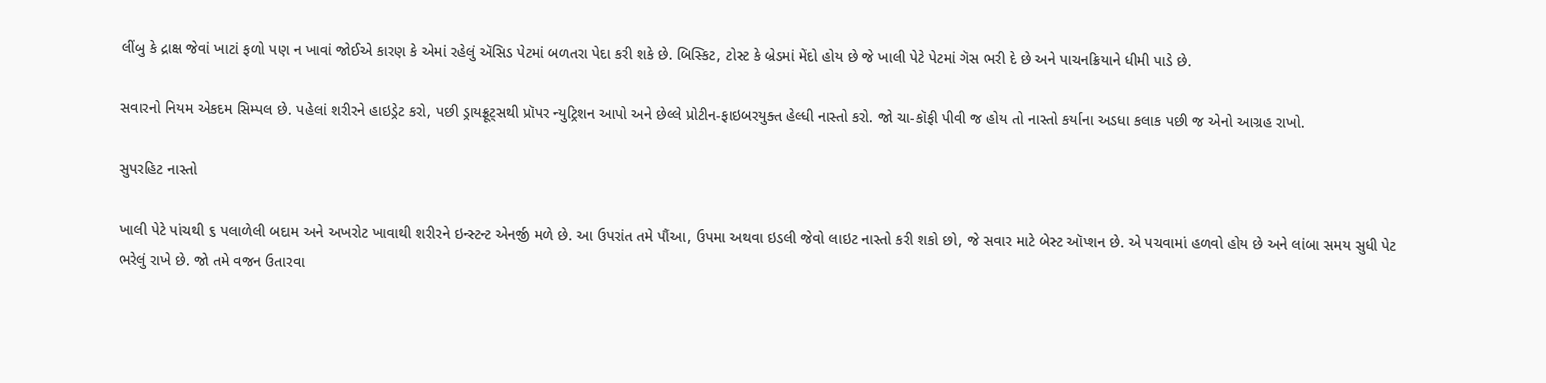લીંબુ કે દ્રાક્ષ જેવાં ખાટાં ફળો પણ ન ખાવાં જોઈએ કારણ કે એમાં રહેલું ઍસિડ પેટમાં બળતરા પેદા કરી શકે છે. બિસ્કિટ, ટોસ્ટ કે બ્રેડમાં મેંદો હોય છે જે ખાલી પેટે પેટમાં ગૅસ ભરી દે છે અને પાચનક્રિયાને ધીમી પાડે છે.

સવારનો નિયમ એકદમ સિમ્પલ છે. પહેલાં શરીરને હાઇડ્રેટ કરો, પછી ડ્રાયફ્રૂટ્સથી પ્રૉપર ન્યુટ્રિશન આપો અને છેલ્લે પ્રોટીન-ફાઇબરયુક્ત હેલ્ધી નાસ્તો કરો. જો ચા-કૉફી પીવી જ હોય તો નાસ્તો કર્યાના અડધા કલાક પછી જ એનો આગ્રહ રાખો.

સુપરહિટ નાસ્તો

ખાલી પેટે પાંચથી ૬ પલાળેલી બદામ અને અખરોટ ખાવાથી શરીરને ઇન્સ્ટન્ટ એનર્જી મળે છે. આ ઉપરાંત તમે પૌંઆ, ઉપમા અથવા ઇડલી જેવો લાઇટ નાસ્તો કરી શકો છો, જે સવાર માટે બેસ્ટ ઑપ્શન છે. એ પચવામાં હળવો હોય છે અને લાંબા સમય સુધી પેટ ભરેલું રાખે છે. જો તમે વજન ઉતારવા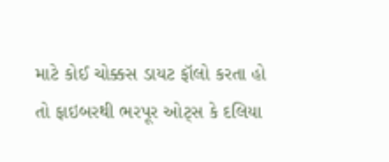માટે કોઈ ચોક્કસ ડાયટ ફૉલો કરતા હો તો ફાઇબરથી ભરપૂર ઓટ્સ કે દલિયા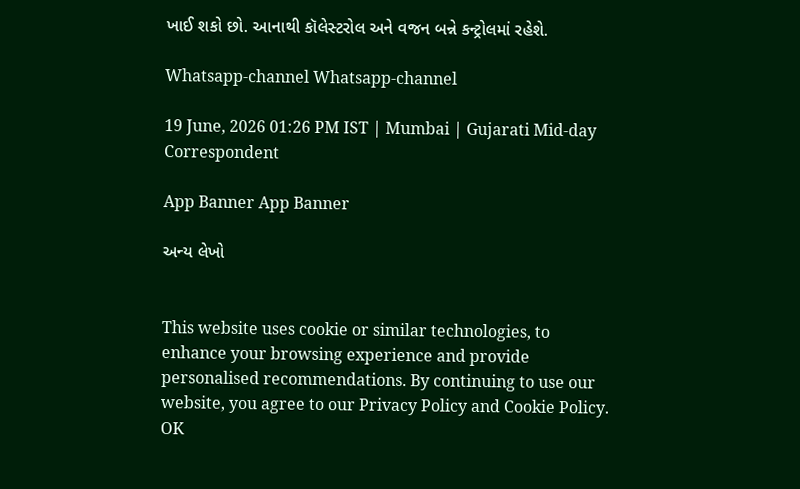ખાઈ શકો છો. આનાથી કૉલેસ્ટરોલ અને વજન બન્ને કન્ટ્રોલમાં રહેશે.

Whatsapp-channel Whatsapp-channel

19 June, 2026 01:26 PM IST | Mumbai | Gujarati Mid-day Correspondent

App Banner App Banner

અન્ય લેખો


This website uses cookie or similar technologies, to enhance your browsing experience and provide personalised recommendations. By continuing to use our website, you agree to our Privacy Policy and Cookie Policy. OK